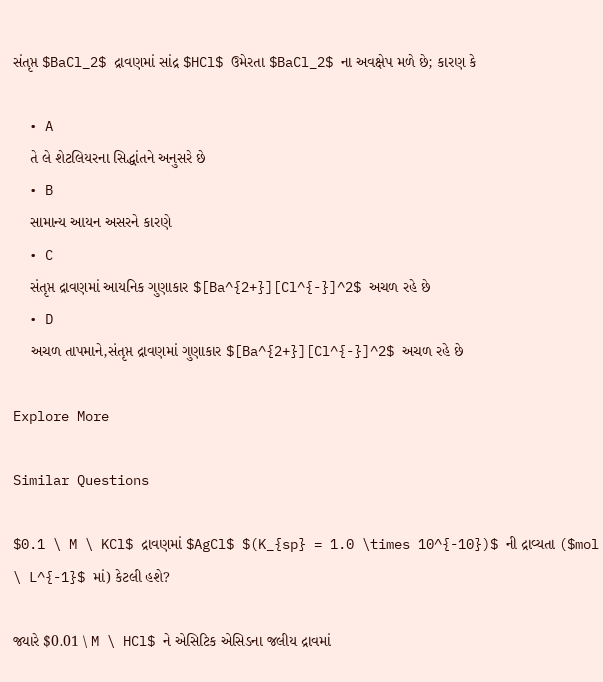સંતૃપ્ત $BaCl_2$ દ્રાવણમાં સાંદ્ર $HCl$ ઉમેરતા $BaCl_2$ ના અવક્ષેપ મળે છે; કારણ કે

  • A
    તે લે શેટલિયરના સિદ્ધાંતને અનુસરે છે
  • B
    સામાન્ય આયન અસરને કારણે
  • C
    સંતૃપ્ત દ્રાવણમાં આયનિક ગુણાકાર $[Ba^{2+}][Cl^{-}]^2$ અચળ રહે છે
  • D
    અચળ તાપમાને,સંતૃપ્ત દ્રાવણમાં ગુણાકાર $[Ba^{2+}][Cl^{-}]^2$ અચળ રહે છે

Explore More

Similar Questions

$0.1 \ M \ KCl$ દ્રાવણમાં $AgCl$ $(K_{sp} = 1.0 \times 10^{-10})$ ની દ્રાવ્યતા ($mol \ L^{-1}$ માં) કેટલી હશે?

જ્યારે $0.01 \ M \ HCl$ ને એસિટિક એસિડના જલીય દ્રાવમાં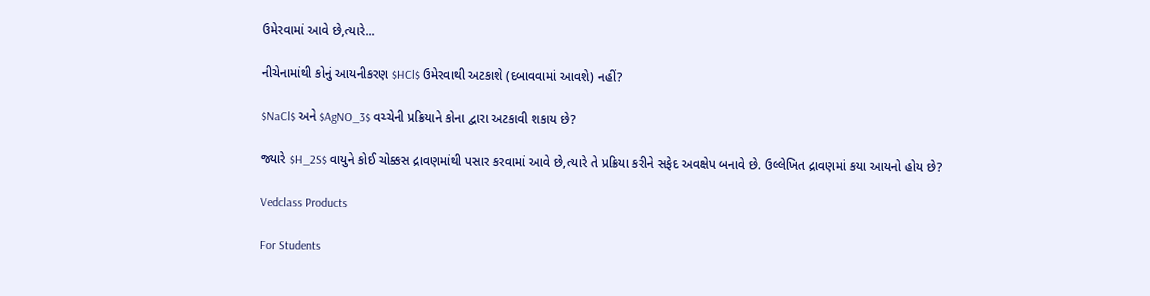ઉમેરવામાં આવે છે,ત્યારે...

નીચેનામાંથી કોનું આયનીકરણ $HCl$ ઉમેરવાથી અટકાશે (દબાવવામાં આવશે) નહીં?

$NaCl$ અને $AgNO_3$ વચ્ચેની પ્રક્રિયાને કોના દ્વારા અટકાવી શકાય છે?

જ્યારે $H_2S$ વાયુને કોઈ ચોક્કસ દ્રાવણમાંથી પસાર કરવામાં આવે છે,ત્યારે તે પ્રક્રિયા કરીને સફેદ અવક્ષેપ બનાવે છે. ઉલ્લેખિત દ્રાવણમાં કયા આયનો હોય છે?

Vedclass Products

For Students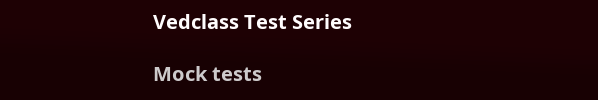Vedclass Test Series

Mock tests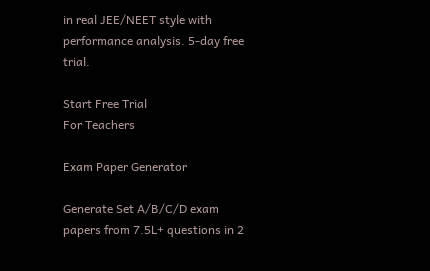in real JEE/NEET style with performance analysis. 5-day free trial.

Start Free Trial
For Teachers

Exam Paper Generator

Generate Set A/B/C/D exam papers from 7.5L+ questions in 2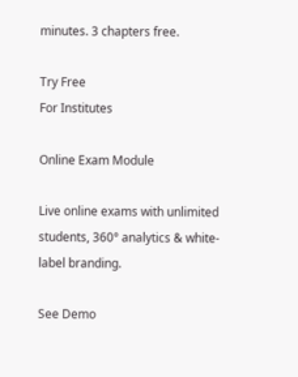minutes. 3 chapters free.

Try Free
For Institutes

Online Exam Module

Live online exams with unlimited students, 360° analytics & white-label branding.

See Demo